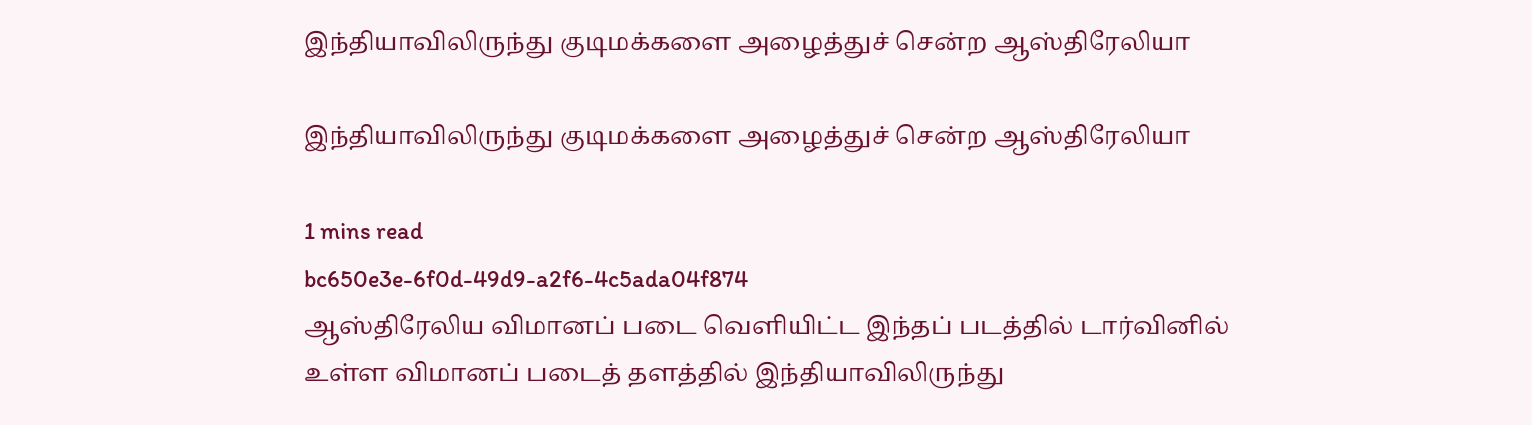இந்தியாவிலிருந்து குடிமக்களை அழைத்துச் சென்ற ஆஸ்திரேலியா

இந்தியாவிலிருந்து குடிமக்களை அழைத்துச் சென்ற ஆஸ்திரேலியா

1 mins read
bc650e3e-6f0d-49d9-a2f6-4c5ada04f874
ஆஸ்திரேலிய விமானப் படை வெளியிட்ட இந்தப் படத்தில் டார்வினில் உள்ள விமானப் படைத் தளத்தில் இந்தியாவிலிருந்து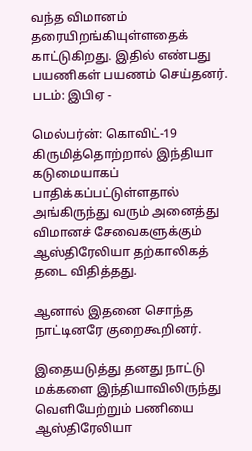வந்த விமானம் தரையிறங்கியுள்ளதைக் காட்டுகிறது. இதில் எண்பது பயணிகள் பயணம் செய்தனர். படம்: இபிஏ -

மெல்பர்ன்: கொவிட்-19 கிருமித்தொற்றால் இந்தியா கடுமையாகப் பாதிக்கப்பட்டுள்ளதால் அங்கிருந்து வரும் அனைத்து விமானச் சேவைகளுக்கும் ஆஸ்திரேலியா தற்காலிகத் தடை விதித்தது.

ஆனால் இதனை சொந்த நாட்டினரே குறைகூறினர்.

இதையடுத்து தனது நாட்டு மக்களை இந்தியாவிலிருந்து வெளியேற்றும் பணியை ஆஸ்திரேலியா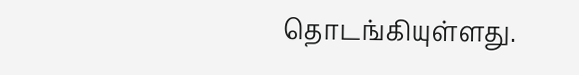தொடங்கியுள்ளது.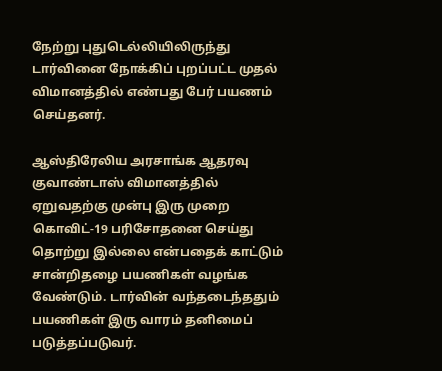நேற்று புதுடெல்லியிலிருந்து டார்வினை நோக்கிப் புறப்பட்ட முதல் விமானத்தில் எண்பது பேர் பயணம் செய்தனர்.

ஆஸ்திரேலிய அரசாங்க ஆதரவு குவாண்டாஸ் விமானத்தில் ஏறுவதற்கு முன்பு இரு முறை கொவிட்-19 பரிசோதனை செய்து தொற்று இல்லை என்பதைக் காட்டும் சான்றிதழை பயணிகள் வழங்க வேண்டும். டார்வின் வந்தடைந்ததும் பயணிகள் இரு வாரம் தனிமைப் படுத்தப்படுவர்.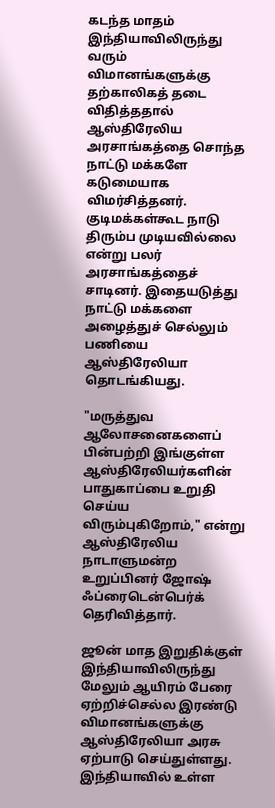கடந்த மாதம் இந்தியாவிலிருந்து வரும் விமானங்களுக்கு தற்காலிகத் தடை விதித்ததால் ஆஸ்திரேலிய அரசாங்கத்தை சொந்த நாட்டு மக்களே கடுமையாக விமர்சித்தனர். குடிமக்கள்கூட நாடு திரும்ப முடியவில்லை என்று பலர் அரசாங்கத்தைச் சாடினர். இதையடுத்து நாட்டு மக்களை அழைத்துச் செல்லும் பணியை ஆஸ்திரேலியா தொடங்கியது.

"மருத்துவ ஆலோசனைகளைப் பின்பற்றி இங்குள்ள ஆஸ்திரேலியர்களின் பாதுகாப்பை உறுதி செய்ய விரும்புகிறோம்," என்று ஆஸ்திரேலிய நாடாளுமன்ற உறுப்பினர் ஜோஷ் ஃப்ரைடென்பெர்க் தெரிவித்தார்.

ஜூன் மாத இறுதிக்குள் இந்தியாவிலிருந்து மேலும் ஆயிரம் பேரை ஏற்றிச்செல்ல இரண்டு விமானங்களுக்கு ஆஸ்திரேலியா அரசு ஏற்பாடு செய்துள்ளது. இந்தியாவில் உள்ள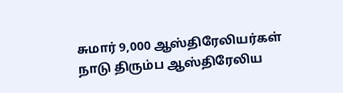சுமார் 9,000 ஆஸ்திரேலியர்கள் நாடு திரும்ப ஆஸ்திரேலிய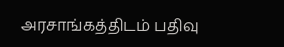அரசாங்கத்திடம் பதிவு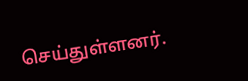செய்துள்ளனர்.